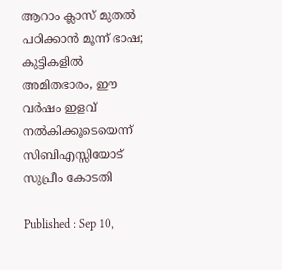ആറാം ക്ലാസ് മുതൽ പഠിക്കാൻ മൂന്ന് ഭാഷ; കുട്ടികളിൽ അമിതഭാരം, ഈ വർഷം ഇളവ് നൽകിക്കൂടെയെന്ന് സിബിഎസ്സിയോട് സുപ്രീം കോടതി

Published : Sep 10,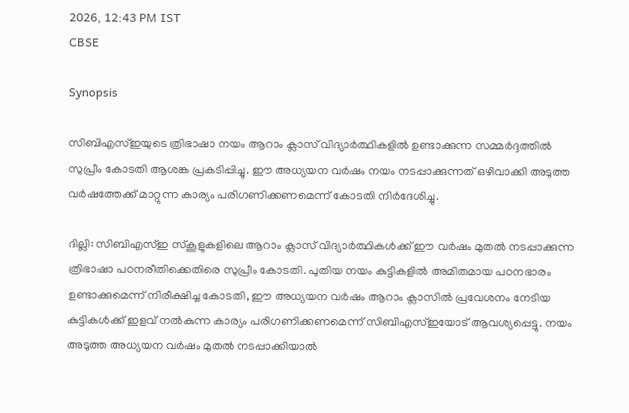2026, 12:43 PM IST
CBSE

Synopsis

സിബിഎസ്ഇയുടെ ത്രിഭാഷാ നയം ആറാം ക്ലാസ് വിദ്യാർത്ഥികളിൽ ഉണ്ടാക്കുന്ന സമ്മർദ്ദത്തിൽ സുപ്രീം കോടതി ആശങ്ക പ്രകടിപ്പിച്ചു. ഈ അധ്യയന വർഷം നയം നടപ്പാക്കുന്നത് ഒഴിവാക്കി അടുത്ത വർഷത്തേക്ക് മാറ്റുന്ന കാര്യം പരിഗണിക്കണമെന്ന് കോടതി നിർദേശിച്ചു.

ദില്ലി: സിബിഎസ്ഇ സ്കൂളുകളിലെ ആറാം ക്ലാസ് വിദ്യാർത്ഥികൾക്ക് ഈ വർഷം മുതൽ നടപ്പാക്കുന്ന ത്രിഭാഷാ പഠനരീതിക്കെതിരെ സുപ്രീം കോടതി. പുതിയ നയം കുട്ടികളിൽ അമിതമായ പഠനഭാരം ഉണ്ടാക്കുമെന്ന് നിരീക്ഷിച്ച കോടതി, ഈ അധ്യയന വർഷം ആറാം ക്ലാസിൽ പ്രവേശനം നേടിയ കുട്ടികൾക്ക് ഇളവ് നൽകുന്ന കാര്യം പരിഗണിക്കണമെന്ന് സിബിഎസ്ഇയോട് ആവശ്യപ്പെട്ടു. നയം അടുത്ത അധ്യയന വർഷം മുതൽ നടപ്പാക്കിയാൽ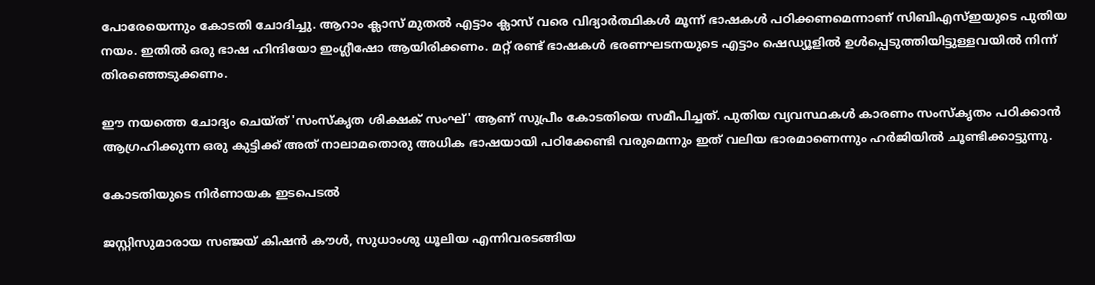പോരേയെന്നും കോടതി ചോദിച്ചു. ആറാം ക്ലാസ് മുതൽ എട്ടാം ക്ലാസ് വരെ വിദ്യാർത്ഥികൾ മൂന്ന് ഭാഷകൾ പഠിക്കണമെന്നാണ് സിബിഎസ്ഇയുടെ പുതിയ നയം. ഇതിൽ ഒരു ഭാഷ ഹിന്ദിയോ ഇംഗ്ലീഷോ ആയിരിക്കണം. മറ്റ് രണ്ട് ഭാഷകൾ ഭരണഘടനയുടെ എട്ടാം ഷെഡ്യൂളിൽ ഉൾപ്പെടുത്തിയിട്ടുള്ളവയിൽ നിന്ന് തിരഞ്ഞെടുക്കണം.

ഈ നയത്തെ ചോദ്യം ചെയ്ത് 'സംസ്കൃത ശിക്ഷക് സംഘ്' ആണ് സുപ്രീം കോടതിയെ സമീപിച്ചത്. പുതിയ വ്യവസ്ഥകൾ കാരണം സംസ്കൃതം പഠിക്കാൻ ആഗ്രഹിക്കുന്ന ഒരു കുട്ടിക്ക് അത് നാലാമതൊരു അധിക ഭാഷയായി പഠിക്കേണ്ടി വരുമെന്നും ഇത് വലിയ ഭാരമാണെന്നും ഹർജിയിൽ ചൂണ്ടിക്കാട്ടുന്നു.

കോടതിയുടെ നിർണായക ഇടപെടൽ

ജസ്റ്റിസുമാരായ സഞ്ജയ് കിഷൻ കൗൾ, സുധാംശു ധൂലിയ എന്നിവരടങ്ങിയ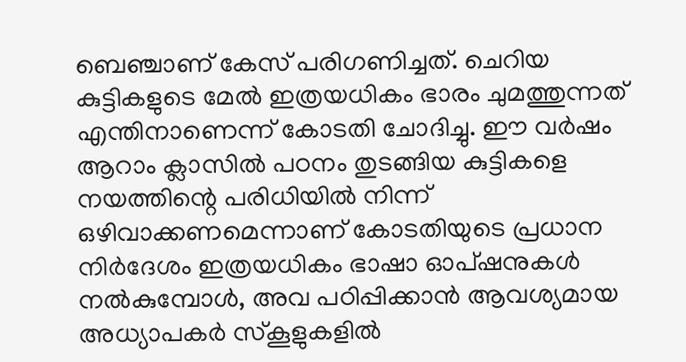ബെഞ്ചാണ് കേസ് പരിഗണിച്ചത്. ചെറിയ കുട്ടികളുടെ മേൽ ഇത്രയധികം ഭാരം ചുമത്തുന്നത് എന്തിനാണെന്ന് കോടതി ചോദിച്ചു. ഈ വർഷം ആറാം ക്ലാസിൽ പഠനം തുടങ്ങിയ കുട്ടികളെ നയത്തിന്റെ പരിധിയിൽ നിന്ന് ഒഴിവാക്കണമെന്നാണ് കോടതിയുടെ പ്രധാന നിർദേശം ഇത്രയധികം ഭാഷാ ഓപ്ഷനുകൾ നൽകുമ്പോൾ, അവ പഠിപ്പിക്കാൻ ആവശ്യമായ അധ്യാപകർ സ്കൂളുകളിൽ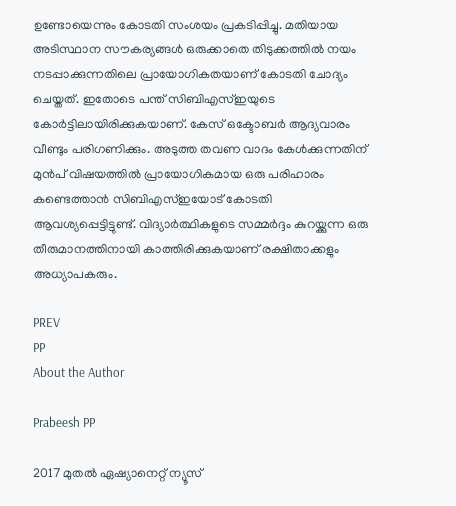ഉണ്ടോയെന്നും കോടതി സംശയം പ്രകടിപ്പിച്ചു. മതിയായ അടിസ്ഥാന സൗകര്യങ്ങൾ ഒരുക്കാതെ തിടുക്കത്തിൽ നയം നടപ്പാക്കുന്നതിലെ പ്രായോഗികതയാണ് കോടതി ചോദ്യം ചെയ്തത്. ഇതോടെ പന്ത് സിബിഎസ്ഇയുടെ കോർട്ടിലായിരിക്കുകയാണ്. കേസ് ഒക്ടോബർ ആദ്യവാരം വീണ്ടും പരിഗണിക്കും. അടുത്ത തവണ വാദം കേൾക്കുന്നതിന് മുൻപ് വിഷയത്തിൽ പ്രായോഗികമായ ഒരു പരിഹാരം കണ്ടെത്താൻ സിബിഎസ്ഇയോട് കോടതി ആവശ്യപ്പെട്ടിട്ടുണ്ട്. വിദ്യാർത്ഥികളുടെ സമ്മർദ്ദം കുറയ്ക്കുന്ന ഒരു തീരുമാനത്തിനായി കാത്തിരിക്കുകയാണ് രക്ഷിതാക്കളും അധ്യാപകരും.

PREV
PP
About the Author

Prabeesh PP

2017 മുതല്‍ ഏഷ്യാനെറ്റ് ന്യൂസ്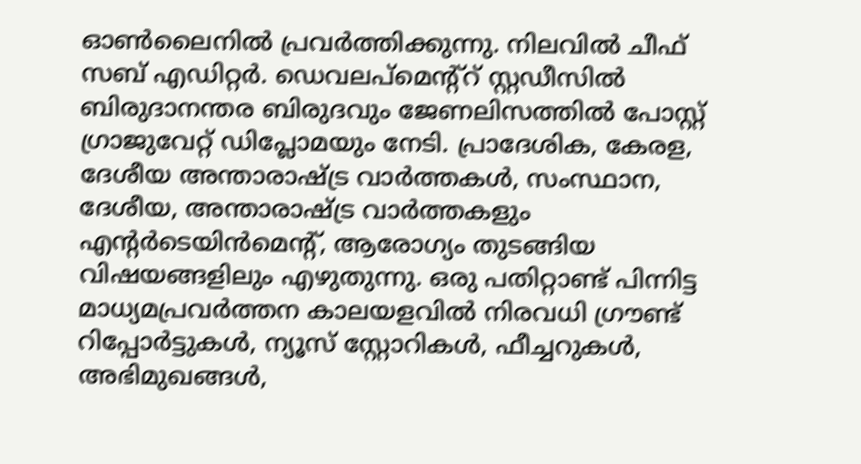ഓണ്‍ലൈനില്‍ പ്രവര്‍ത്തിക്കുന്നു. നിലവില്‍ ചീഫ് സബ് എഡിറ്റര്‍. ഡെവലപ്മെന്റ്റ് സ്റ്റഡീസിൽ ബിരുദാനന്തര ബിരുദവും ജേണലിസത്തില്‍ പോസ്റ്റ് ഗ്രാജുവേറ്റ് ഡിപ്ലോമയും നേടി. പ്രാദേശിക, കേരള, ദേശീയ അന്താരാഷ്ട്ര വാർത്തകൾ, സംസ്ഥാന, ദേശീയ, അന്താരാഷ്ട്ര വാര്‍ത്തകളും എന്റര്‍ടെയിന്‍മെന്റ്, ആരോഗ്യം തുടങ്ങിയ വിഷയങ്ങളിലും എഴുതുന്നു. ഒരു പതിറ്റാണ്ട് പിന്നിട്ട മാധ്യമപ്രവര്‍ത്തന കാലയളവില്‍ നിരവധി ഗ്രൗണ്ട് റിപ്പോര്‍ട്ടുകള്‍, ന്യൂസ് സ്റ്റോറികള്‍, ഫീച്ചറുകള്‍, അഭിമുഖങ്ങള്‍,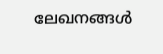ലേഖനങ്ങള്‍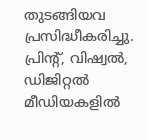തുടങ്ങിയവ പ്രസിദ്ധീകരിച്ചു. പ്രിന്റ്, വിഷ്വല്‍, ഡിജിറ്റല്‍ മീഡിയകളില്‍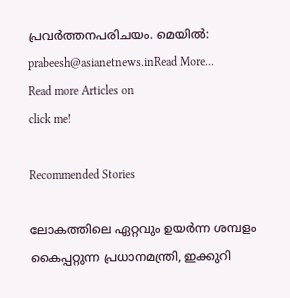പ്രവര്‍ത്തനപരിചയം. മെയില്‍: prabeesh@asianetnews.inRead More...
Read more Articles on
click me!

Recommended Stories

ലോകത്തിലെ ഏറ്റവും ഉയർന്ന ശമ്പളം കൈപ്പറ്റുന്ന പ്രധാനമന്ത്രി, ഇക്കുറി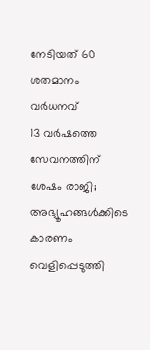നേടിയത് 60 ശതമാനം വർധനവ്
13 വർഷത്തെ സേവനത്തിന് ശേഷം രാജി; അഭ്യൂഹങ്ങൾക്കിടെ കാരണം വെളിപ്പെടുത്തി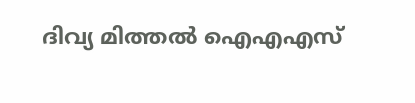ദിവ്യ മിത്തൽ ഐഎഎസ്